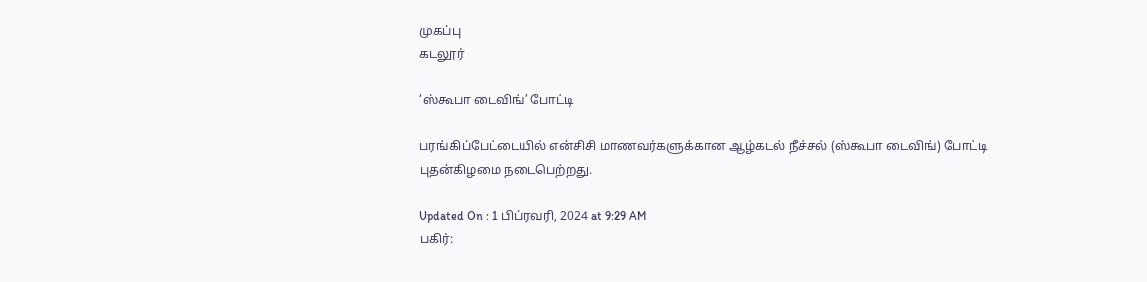முகப்பு
கடலூர்

‘ஸ்கூபா டைவிங்’ போட்டி

பரங்கிப்பேட்டையில் என்சிசி மாணவர்களுக்கான ஆழ்கடல் நீச்சல் (ஸ்கூபா டைவிங்) போட்டி புதன்கிழமை நடைபெற்றது.

Updated On : 1 பிப்ரவரி, 2024 at 9:29 AM
பகிர்: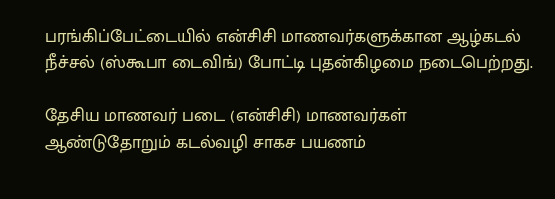பரங்கிப்பேட்டையில் என்சிசி மாணவர்களுக்கான ஆழ்கடல் நீச்சல் (ஸ்கூபா டைவிங்) போட்டி புதன்கிழமை நடைபெற்றது.

தேசிய மாணவர் படை (என்சிசி) மாணவர்கள் ஆண்டுதோறும் கடல்வழி சாகச பயணம்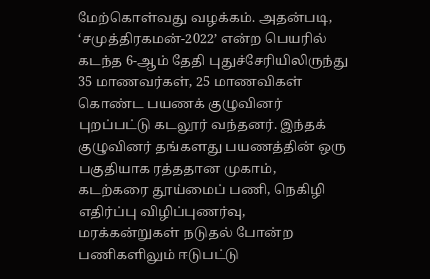மேற்கொள்வது வழக்கம். அதன்படி, ‘சமுத்திரகமன்-2022’ என்ற பெயரில் கடந்த 6-ஆம் தேதி புதுச்சேரியிலிருந்து 35 மாணவர்கள், 25 மாணவிகள் கொண்ட பயணக் குழுவினர் புறப்பட்டு கடலூர் வந்தனர். இந்தக் குழுவினர் தங்களது பயணத்தின் ஒரு பகுதியாக ரத்ததான முகாம், கடற்கரை தூய்மைப் பணி, நெகிழி எதிர்ப்பு விழிப்புணர்வு, மரக்கன்றுகள் நடுதல் போன்ற பணிகளிலும் ஈடுபட்டு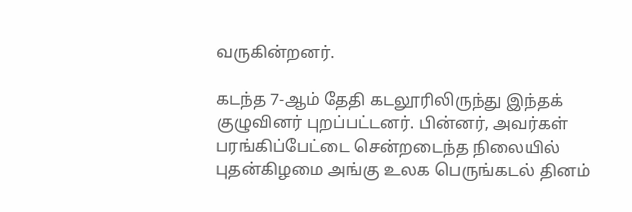வருகின்றனர்.

கடந்த 7-ஆம் தேதி கடலூரிலிருந்து இந்தக் குழுவினர் புறப்பட்டனர். பின்னர், அவர்கள் பரங்கிப்பேட்டை சென்றடைந்த நிலையில் புதன்கிழமை அங்கு உலக பெருங்கடல் தினம்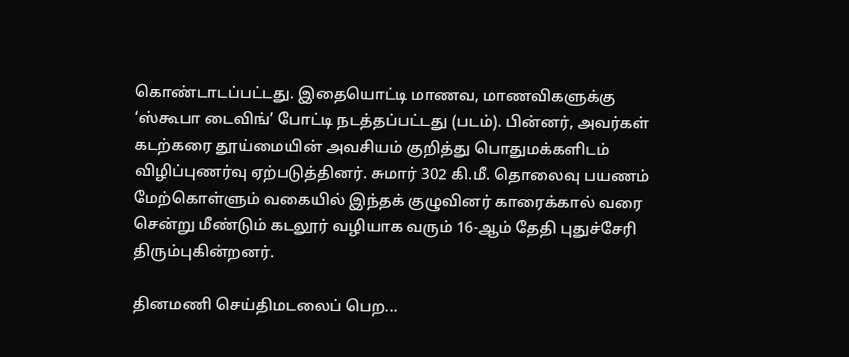கொண்டாடப்பட்டது. இதையொட்டி மாணவ, மாணவிகளுக்கு ‘ஸ்கூபா டைவிங்’ போட்டி நடத்தப்பட்டது (படம்). பின்னர், அவர்கள் கடற்கரை தூய்மையின் அவசியம் குறித்து பொதுமக்களிடம் விழிப்புணர்வு ஏற்படுத்தினர். சுமார் 302 கி.மீ. தொலைவு பயணம் மேற்கொள்ளும் வகையில் இந்தக் குழுவினர் காரைக்கால் வரை சென்று மீண்டும் கடலூர் வழியாக வரும் 16-ஆம் தேதி புதுச்சேரி திரும்புகின்றனர்.

தினமணி செய்திமடலைப் பெற...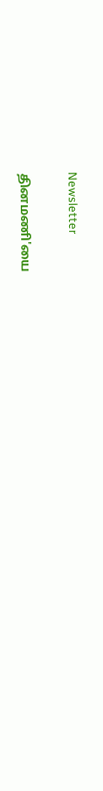Newsletter

தினமணி'யை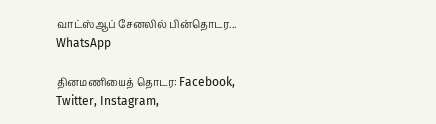வாட்ஸ்ஆப் சேனலில் பின்தொடர... WhatsApp

தினமணியைத் தொடர: Facebook, Twitter, Instagram,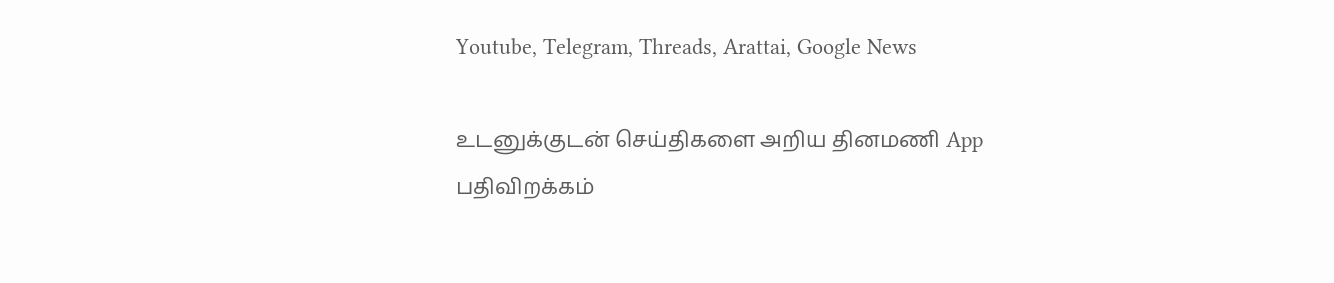Youtube, Telegram, Threads, Arattai, Google News

உடனுக்குடன் செய்திகளை அறிய தினமணி App பதிவிறக்கம்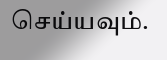செய்யவும்.